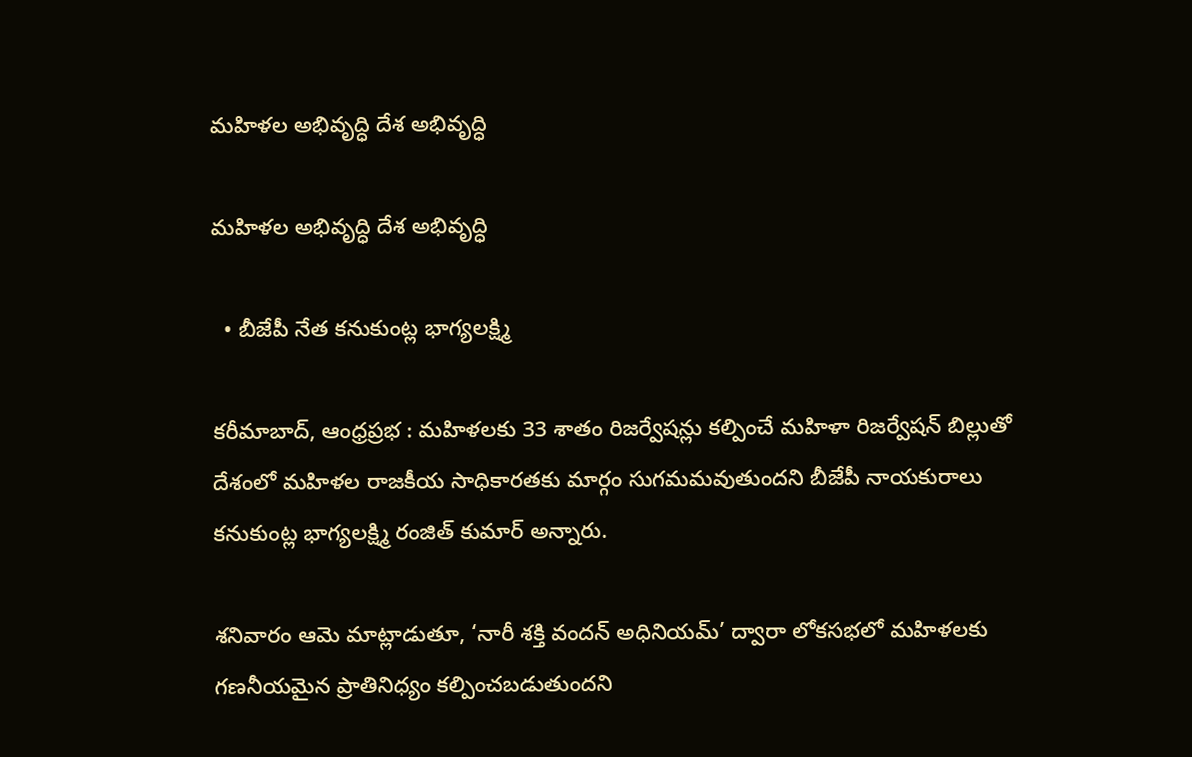మహిళల అభివృద్ధి దేశ అభివృద్ధి

మహిళల అభివృద్ధి దేశ అభివృద్ధి

  • బీజేపీ నేత కనుకుంట్ల భాగ్యలక్ష్మి

కరీమాబాద్, ఆంధ్రప్రభ : మహిళలకు 33 శాతం రిజర్వేషన్లు కల్పించే మహిళా రిజర్వేషన్ బిల్లుతో దేశంలో మహిళల రాజకీయ సాధికారతకు మార్గం సుగమమవుతుందని బీజేపీ నాయకురాలు కనుకుంట్ల భాగ్యలక్ష్మి రంజిత్ కుమార్ అన్నారు.

శనివారం ఆమె మాట్లాడుతూ, ‘నారీ శక్తి వందన్ అధినియమ్’ ద్వారా లోకసభలో మహిళలకు గణనీయమైన ప్రాతినిధ్యం కల్పించబడుతుందని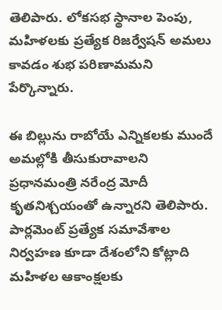తెలిపారు. లోకసభ స్థానాల పెంపు, మహిళలకు ప్రత్యేక రిజర్వేషన్ అమలు కావడం శుభ పరిణామమని పేర్కొన్నారు.

ఈ బిల్లును రాబోయే ఎన్నికలకు ముందే అమల్లోకి తీసుకురావాలని ప్రధానమంత్రి నరేంద్ర మోదీ కృతనిశ్చయంతో ఉన్నారని తెలిపారు. పార్లమెంట్ ప్రత్యేక సమావేశాల నిర్వహణ కూడా దేశంలోని కోట్లాది మహిళల ఆకాంక్షలకు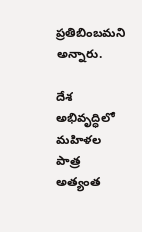ప్రతిబింబమని అన్నారు.

దేశ అభివృద్ధిలో మహిళల పాత్ర అత్యంత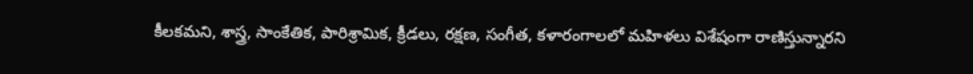కీలకమని, శాస్త్ర, సాంకేతిక, పారిశ్రామిక, క్రీడలు, రక్షణ, సంగీత, కళారంగాలలో మహిళలు విశేషంగా రాణిస్తున్నారని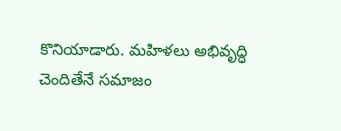కొనియాడారు. మహిళలు అభివృద్ధి చెందితేనే సమాజం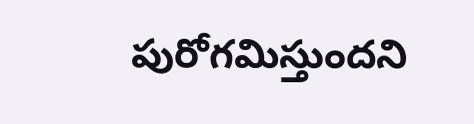పురోగమిస్తుందని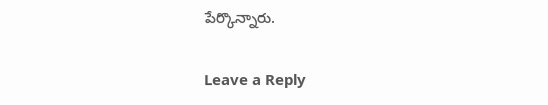పేర్కొన్నారు.

Leave a Reply